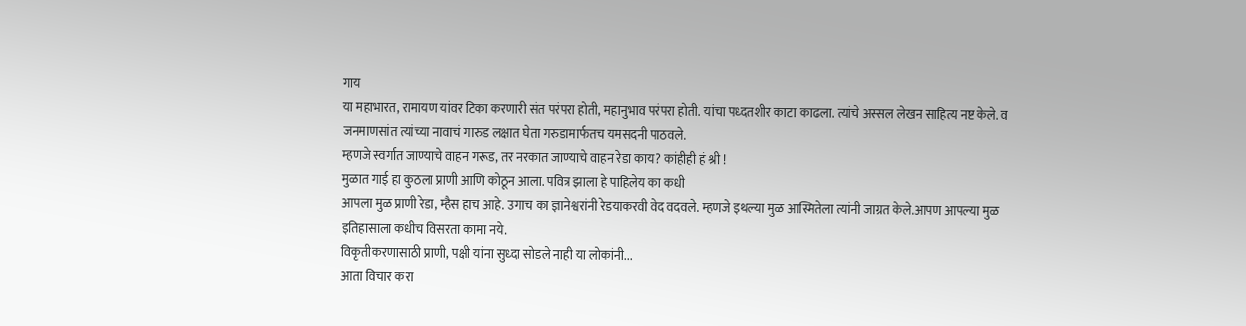गाय
या महाभारत, रामायण यांवर टिका करणारी संत परंपरा होती, महानुभाव परंपरा होती. यांचा पध्दतशीर काटा काढला. त्यांचे अस्सल लेखन साहित्य नष्ट केले. व जनमाणसांत त्यांच्या नावाचं गारुड लक्षात घेता गरुडामार्फतच यमसदनी पाठवले.
म्हणजे स्वर्गात जाण्याचे वाहन गरूड, तर नरकात जाण्याचे वाहन रेडा काय? कांहीही हं श्री !
मुळात गाई हा कुठला प्राणी आणि कोठून आला. पवित्र झाला हे पाहिलेय का कधी
आपला मुळ प्राणी रेडा, म्हैस हाच आहे. उगाच का ज्ञानेश्वरांनी रेडयाकरवी वेद वदवले. म्हणजे इथल्या मुळ आस्मितेला त्यांनी जाग्रत केले.आपण आपल्या मुळ इतिहासाला कधीच विसरता कामा नये.
विकृतीकरणासाठी प्राणी, पक्षी यांना सुध्दा सोडले नाही या लोकांनी...
आता विचार करा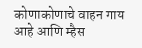कोणाकोणाचे वाहन गाय आहे आणि म्हैस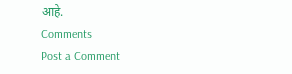आहे.
Comments
Post a Comment